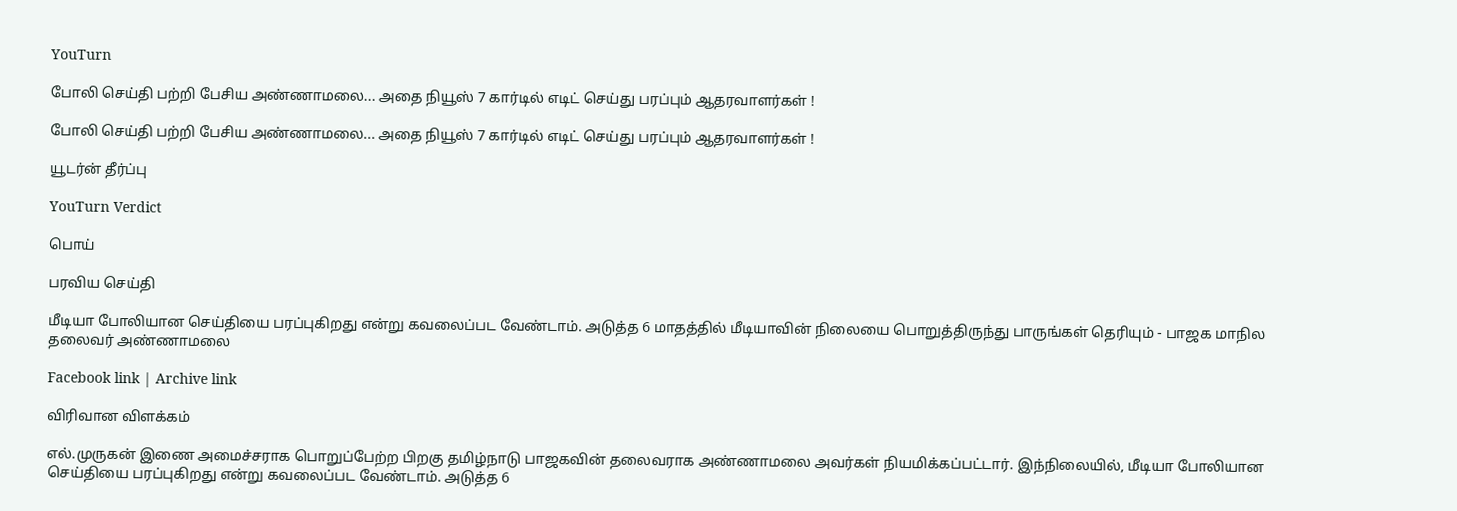YouTurn

போலி செய்தி பற்றி பேசிய அண்ணாமலை... அதை நியூஸ் 7 கார்டில் எடிட் செய்து பரப்பும் ஆதரவாளர்கள் !

போலி செய்தி பற்றி பேசிய அண்ணாமலை... அதை நியூஸ் 7 கார்டில் எடிட் செய்து பரப்பும் ஆதரவாளர்கள் !

யூடர்ன் தீர்ப்பு

YouTurn Verdict

பொய்

பரவிய செய்தி

மீடியா போலியான செய்தியை பரப்புகிறது என்று கவலைப்பட வேண்டாம். அடுத்த 6 மாதத்தில் மீடியாவின் நிலையை பொறுத்திருந்து பாருங்கள் தெரியும் - பாஜக மாநில தலைவர் அண்ணாமலை

Facebook link | Archive link

விரிவான விளக்கம்

எல்.முருகன் இணை அமைச்சராக பொறுப்பேற்ற பிறகு தமிழ்நாடு பாஜகவின் தலைவராக அண்ணாமலை அவர்கள் நியமிக்கப்பட்டார். இந்நிலையில், மீடியா போலியான செய்தியை பரப்புகிறது என்று கவலைப்பட வேண்டாம். அடுத்த 6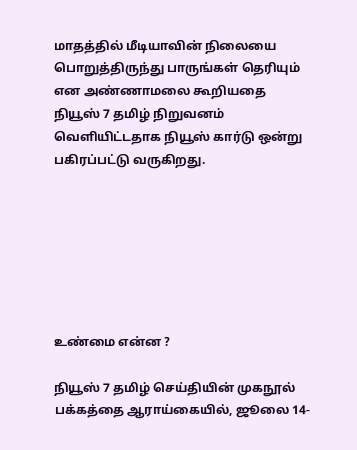மாதத்தில் மீடியாவின் நிலையை பொறுத்திருந்து பாருங்கள் தெரியும் என அண்ணாமலை கூறியதை நியூஸ் 7 தமிழ் நிறுவனம் வெளியிட்டதாக நியூஸ் கார்டு ஒன்று பகிரப்பட்டு வருகிறது.







உண்மை என்ன ?

நியூஸ் 7 தமிழ் செய்தியின் முகநூல் பக்கத்தை ஆராய்கையில், ஜூலை 14-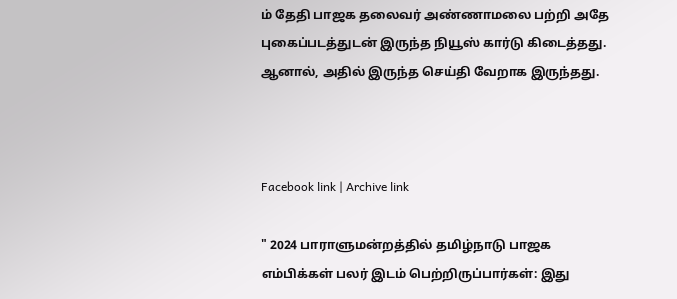ம் தேதி பாஜக தலைவர் அண்ணாமலை பற்றி அதே புகைப்படத்துடன் இருந்த நியூஸ் கார்டு கிடைத்தது. ஆனால், அதில் இருந்த செய்தி வேறாக இருந்தது.



Facebook link | Archive link

" 2024 பாராளுமன்றத்தில் தமிழ்நாடு பாஜக எம்பிக்கள் பலர் இடம் பெற்றிருப்பார்கள்: இது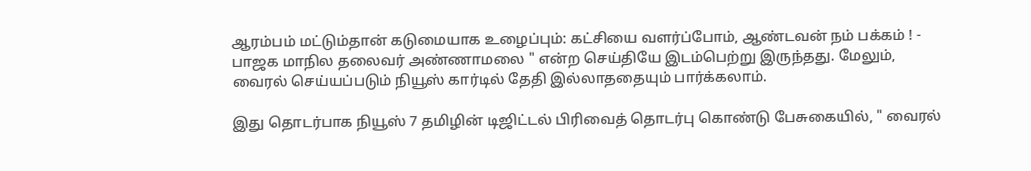ஆரம்பம் மட்டும்தான் கடுமையாக உழைப்பும்: கட்சியை வளர்ப்போம், ஆண்டவன் நம் பக்கம் ! - பாஜக மாநில தலைவர் அண்ணாமலை " என்ற செய்தியே இடம்பெற்று இருந்தது. மேலும், வைரல் செய்யப்படும் நியூஸ் கார்டில் தேதி இல்லாததையும் பார்க்கலாம்.

இது தொடர்பாக நியூஸ் 7 தமிழின் டிஜிட்டல் பிரிவைத் தொடர்பு கொண்டு பேசுகையில், " வைரல்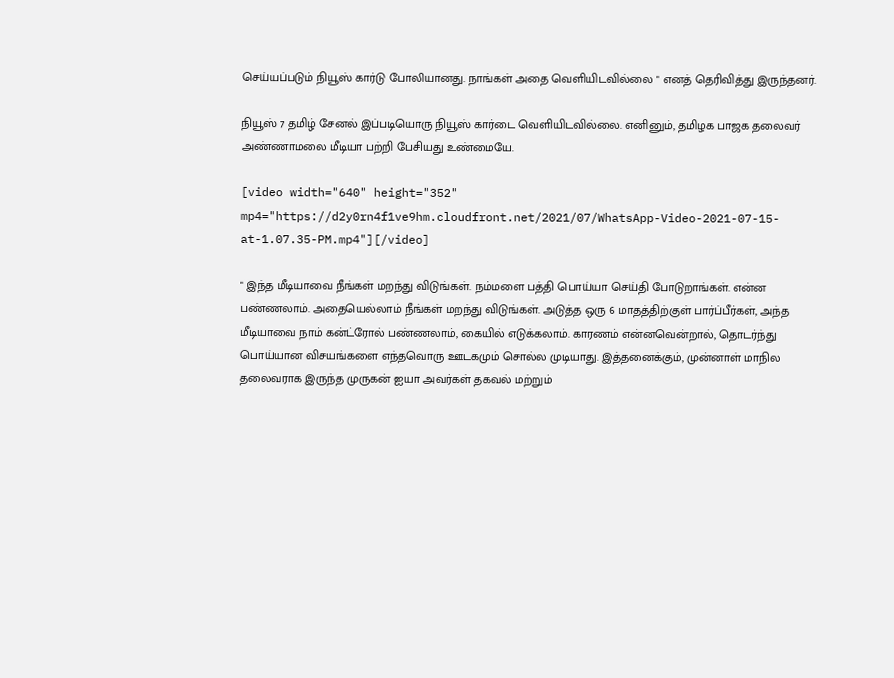செய்யப்படும் நியூஸ் கார்டு போலியானது. நாங்கள் அதை வெளியிடவில்லை " எனத் தெரிவித்து இருந்தனர்.

நியூஸ் 7 தமிழ் சேனல் இப்படியொரு நியூஸ் கார்டை வெளியிடவில்லை. எனினும், தமிழக பாஜக தலைவர் அண்ணாமலை மீடியா பற்றி பேசியது உண்மையே.

[video width="640" height="352" mp4="https://d2y0rn4f1ve9hm.cloudfront.net/2021/07/WhatsApp-Video-2021-07-15-at-1.07.35-PM.mp4"][/video]

" இந்த மீடியாவை நீங்கள் மறந்து விடுங்கள். நம்மளை பத்தி பொய்யா செய்தி போடுறாங்கள். என்ன பண்ணலாம். அதையெல்லாம் நீங்கள் மறந்து விடுங்கள். அடுத்த ஒரு 6 மாதத்திற்குள் பார்ப்பீர்கள், அந்த மீடியாவை நாம் கன்ட்ரோல் பண்ணலாம், கையில் எடுக்கலாம். காரணம் என்னவென்றால், தொடர்ந்து பொய்யான விசயங்களை எந்தவொரு ஊடகமும் சொல்ல முடியாது. இத்தனைக்கும், முன்னாள் மாநில தலைவராக இருந்த முருகன் ஐயா அவர்கள் தகவல் மற்றும்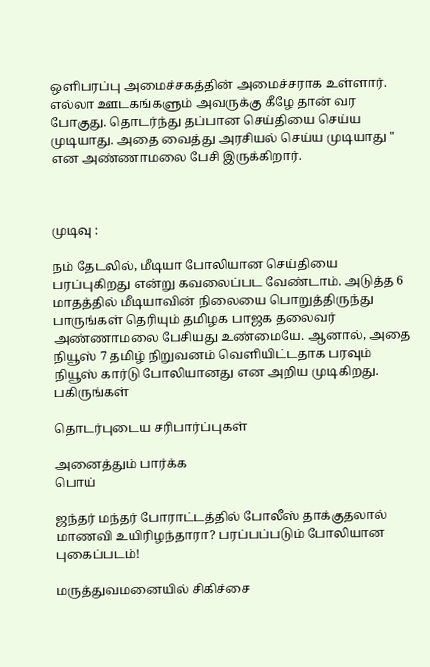ஒளிபரப்பு அமைச்சகத்தின் அமைச்சராக உள்ளார். எல்லா ஊடகங்களும் அவருக்கு கீழே தான் வர போகுது. தொடர்ந்து தப்பான செய்தியை செய்ய முடியாது. அதை வைத்து அரசியல் செய்ய முடியாது " என அண்ணாமலை பேசி இருக்கிறார்.



முடிவு :

நம் தேடலில், மீடியா போலியான செய்தியை பரப்புகிறது என்று கவலைப்பட வேண்டாம். அடுத்த 6 மாதத்தில் மீடியாவின் நிலையை பொறுத்திருந்து பாருங்கள் தெரியும் தமிழக பாஜக தலைவர் அண்ணாமலை பேசியது உண்மையே. ஆனால், அதை நியூஸ் 7 தமிழ் நிறுவனம் வெளியிட்டதாக பரவும் நியூஸ் கார்டு போலியானது என அறிய முடிகிறது.
பகிருங்கள்

தொடர்புடைய சரிபார்ப்புகள்

அனைத்தும் பார்க்க
பொய்

ஜந்தர் மந்தர் போராட்டத்தில் போலீஸ் தாக்குதலால் மாணவி உயிரிழந்தாரா? பரப்பப்படும் போலியான புகைப்படம்!

மருத்துவமனையில் சிகிச்சை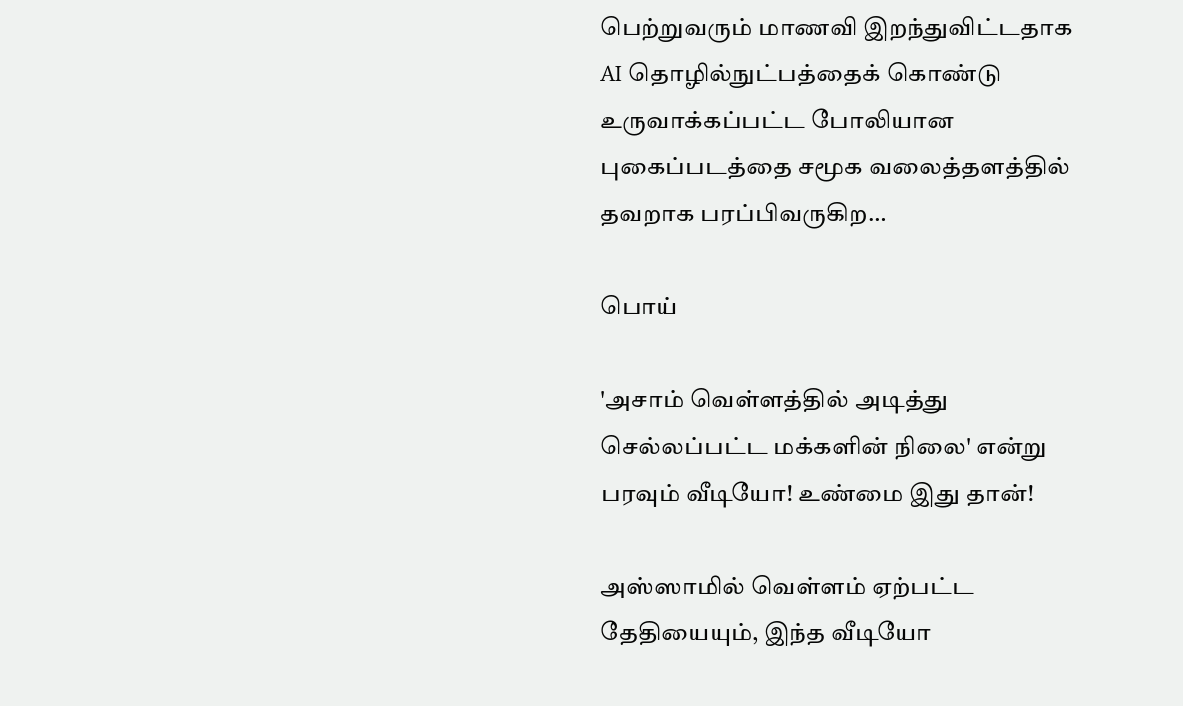பெற்றுவரும் மாணவி இறந்துவிட்டதாக AI தொழில்நுட்பத்தைக் கொண்டு உருவாக்கப்பட்ட போலியான புகைப்படத்தை சமூக வலைத்தளத்தில் தவறாக பரப்பிவருகிற…

பொய்

'அசாம் வெள்ளத்தில் அடித்து செல்லப்பட்ட மக்களின் நிலை' என்று பரவும் வீடியோ! உண்மை இது தான்!

அஸ்ஸாமில் வெள்ளம் ஏற்பட்ட தேதியையும், இந்த வீடியோ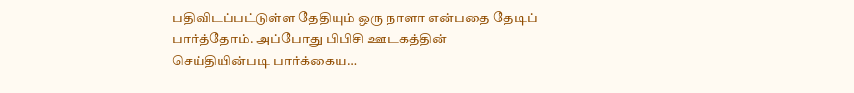பதிவிடப்பட்டுள்ள தேதியும் ஒரு நாளா என்பதை தேடிப் பார்த்தோம். அப்போது பிபிசி ஊடகத்தின் செய்தியின்படி பார்க்கைய…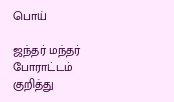பொய்

ஜந்தர் மந்தர் போராட்டம் குறித்து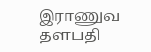இராணுவ தளபதி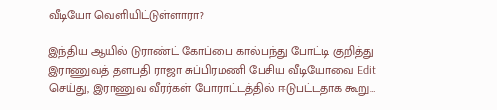வீடியோ வெளியிட்டுள்ளாரா?

இந்திய ஆயில் டுராண்ட் கோப்பை கால்பந்து போட்டி குறித்து இராணுவத் தளபதி ராஜா சுப்பிரமணி பேசிய வீடியோவை Edit செய்து, இராணுவ வீரர்கள் போராட்டத்தில் ஈடுபட்டதாக கூறு…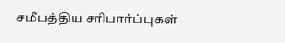சமீபத்திய சரிபார்ப்புகள்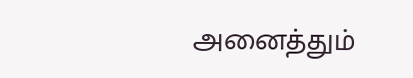அனைத்தும்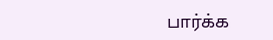பார்க்க